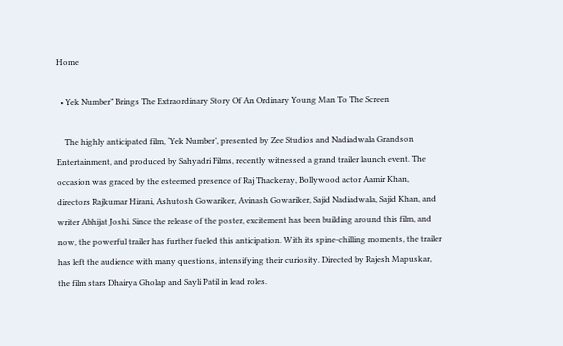Home

  • Yek Number” Brings The Extraordinary Story Of An Ordinary Young Man To The Screen

    The highly anticipated film, ‘Yek Number’, presented by Zee Studios and Nadiadwala Grandson Entertainment, and produced by Sahyadri Films, recently witnessed a grand trailer launch event. The occasion was graced by the esteemed presence of Raj Thackeray, Bollywood actor Aamir Khan, directors Rajkumar Hirani, Ashutosh Gowariker, Avinash Gowariker, Sajid Nadiadwala, Sajid Khan, and writer Abhijat Joshi. Since the release of the poster, excitement has been building around this film, and now, the powerful trailer has further fueled this anticipation. With its spine-chilling moments, the trailer has left the audience with many questions, intensifying their curiosity. Directed by Rajesh Mapuskar, the film stars Dhairya Gholap and Sayli Patil in lead roles.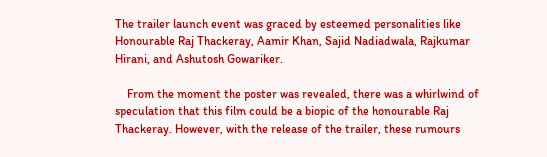The trailer launch event was graced by esteemed personalities like Honourable Raj Thackeray, Aamir Khan, Sajid Nadiadwala, Rajkumar Hirani, and Ashutosh Gowariker.

    From the moment the poster was revealed, there was a whirlwind of speculation that this film could be a biopic of the honourable Raj Thackeray. However, with the release of the trailer, these rumours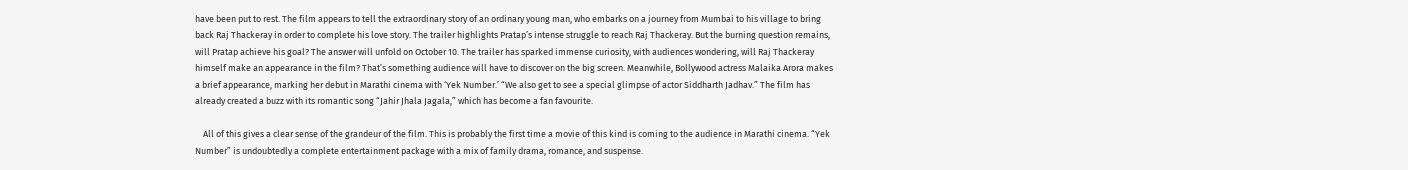have been put to rest. The film appears to tell the extraordinary story of an ordinary young man, who embarks on a journey from Mumbai to his village to bring back Raj Thackeray in order to complete his love story. The trailer highlights Pratap’s intense struggle to reach Raj Thackeray. But the burning question remains, will Pratap achieve his goal? The answer will unfold on October 10. The trailer has sparked immense curiosity, with audiences wondering, will Raj Thackeray himself make an appearance in the film? That’s something audience will have to discover on the big screen. Meanwhile, Bollywood actress Malaika Arora makes a brief appearance, marking her debut in Marathi cinema with ‘Yek Number.’ “We also get to see a special glimpse of actor Siddharth Jadhav.” The film has already created a buzz with its romantic song “Jahir Jhala Jagala,” which has become a fan favourite.

    All of this gives a clear sense of the grandeur of the film. This is probably the first time a movie of this kind is coming to the audience in Marathi cinema. “Yek Number” is undoubtedly a complete entertainment package with a mix of family drama, romance, and suspense.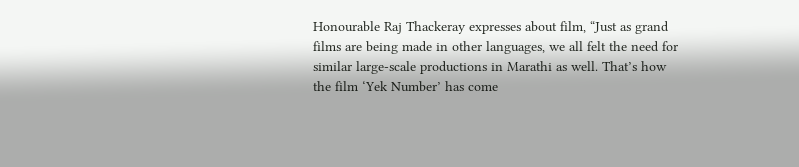Honourable Raj Thackeray expresses about film, “Just as grand films are being made in other languages, we all felt the need for similar large-scale productions in Marathi as well. That’s how the film ‘Yek Number’ has come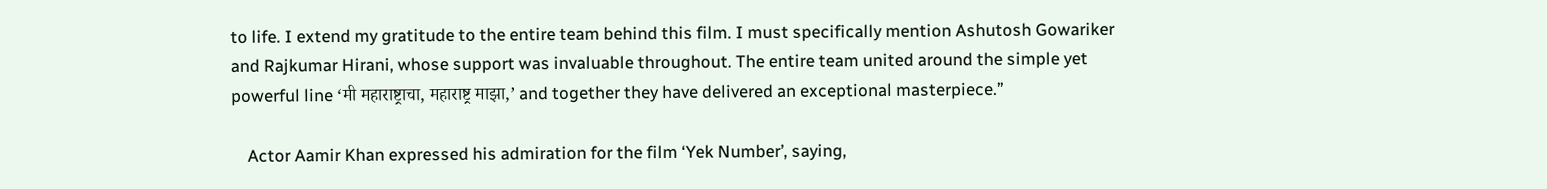to life. I extend my gratitude to the entire team behind this film. I must specifically mention Ashutosh Gowariker and Rajkumar Hirani, whose support was invaluable throughout. The entire team united around the simple yet powerful line ‘मी महाराष्ट्राचा, महाराष्ट्र माझा,’ and together they have delivered an exceptional masterpiece.”

    Actor Aamir Khan expressed his admiration for the film ‘Yek Number’, saying,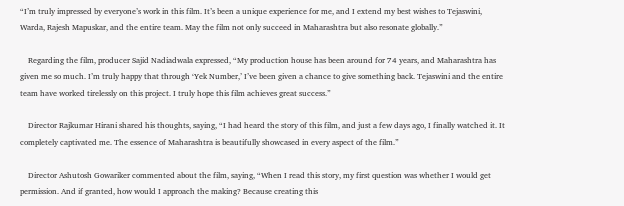“I’m truly impressed by everyone’s work in this film. It’s been a unique experience for me, and I extend my best wishes to Tejaswini, Warda, Rajesh Mapuskar, and the entire team. May the film not only succeed in Maharashtra but also resonate globally.”

    Regarding the film, producer Sajid Nadiadwala expressed, “My production house has been around for 74 years, and Maharashtra has given me so much. I’m truly happy that through ‘Yek Number,’ I’ve been given a chance to give something back. Tejaswini and the entire team have worked tirelessly on this project. I truly hope this film achieves great success.”

    Director Rajkumar Hirani shared his thoughts, saying, “I had heard the story of this film, and just a few days ago, I finally watched it. It completely captivated me. The essence of Maharashtra is beautifully showcased in every aspect of the film.”

    Director Ashutosh Gowariker commented about the film, saying, “When I read this story, my first question was whether I would get permission. And if granted, how would I approach the making? Because creating this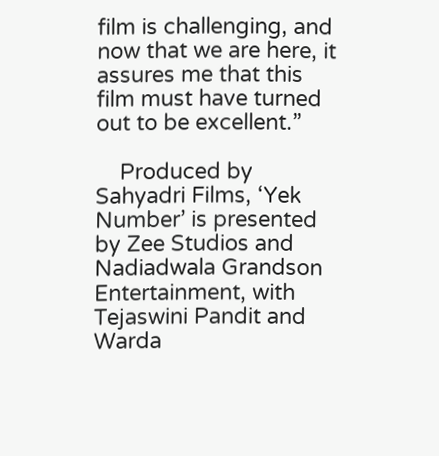film is challenging, and now that we are here, it assures me that this film must have turned out to be excellent.”

    Produced by Sahyadri Films, ‘Yek Number’ is presented by Zee Studios and Nadiadwala Grandson Entertainment, with Tejaswini Pandit and Warda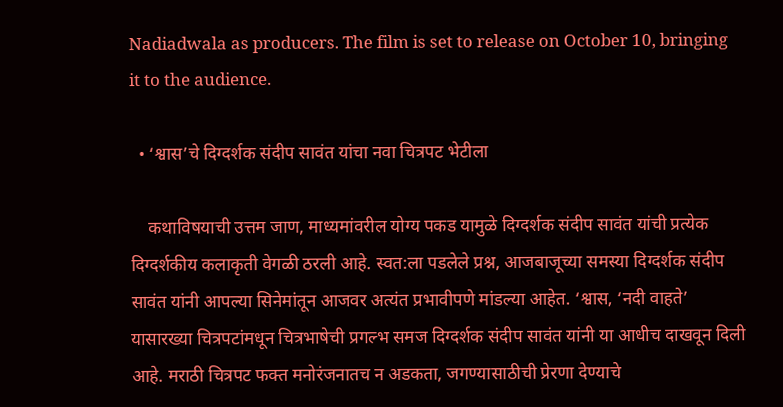Nadiadwala as producers. The film is set to release on October 10, bringing it to the audience.

  • ‘श्वास’चे दिग्दर्शक संदीप सावंत यांचा नवा चित्रपट भेटीला

    कथाविषयाची उत्तम जाण, माध्यमांवरील योग्य पकड यामुळे दिग्दर्शक संदीप सावंत यांची प्रत्येक दिग्दर्शकीय कलाकृती वेगळी ठरली आहे. स्वत:ला पडलेले प्रश्न, आजबाजूच्या समस्या दिग्दर्शक संदीप सावंत यांनी आपल्या सिनेमांतून आजवर अत्यंत प्रभावीपणे मांडल्या आहेत. ‘श्वास, ‘नदी वाहते’ यासारख्या चित्रपटांमधून चित्रभाषेची प्रगल्भ समज दिग्दर्शक संदीप सावंत यांनी या आधीच दाखवून दिली आहे. मराठी चित्रपट फक्त मनोरंजनातच न अडकता, जगण्यासाठीची प्रेरणा देण्याचे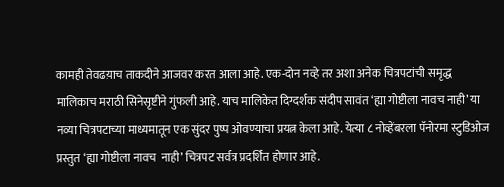कामही तेवढय़ाच ताकदीने आजवर करत आला आहे. एक-दोन नव्हे तर अशा अनेक चित्रपटांची समृद्ध मालिकाच मराठी सिनेसृष्टीने गुंफली आहे. याच मालिकेत दिग्दर्शक संदीप सावंत ‘ह्या गोष्टीला नावच नाही’ या नव्या चित्रपटाच्या माध्यमातून एक सुंदर पुष्प ओवण्याचा प्रयत्न केला आहे. येत्या ८ नोव्हेंबरला पॅनोरमा स्टुडिओज प्रस्तुत ‘ह्या गोष्टीला नावच  नाही’ चित्रपट सर्वत्र प्रदर्शित होणार आहे.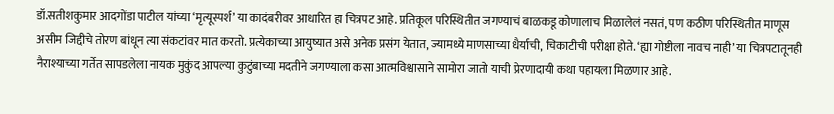डॉ.सतीशकुमार आदगोंडा पाटील यांच्या ‘मृत्यूस्पर्श’ या कादंबरीवर आधारित हा चित्रपट आहे. प्रतिकूल परिस्थितीत जगण्याचं बाळकडू कोणालाच मिळालेलं नसतं, पण कठीण परिस्थितीत माणूस असीम जिद्दीचे तोरण बांधून त्या संकटांवर मात करतो. प्रत्येकाच्या आयुष्यात असे अनेक प्रसंग येतात, ज्यामध्ये माणसाच्या धैर्याची, चिकाटीची परीक्षा होते. ‘ह्या गोष्टीला नावच नाही’ या चित्रपटातूनही नैराश्याच्या गर्तेत सापडलेला नायक मुकुंद आपल्या कुटुंबाच्या मदतीने जगण्याला कसा आत्मविश्वासाने सामोरा जातो याची प्रेरणादायी कथा पहायला मिळणार आहे.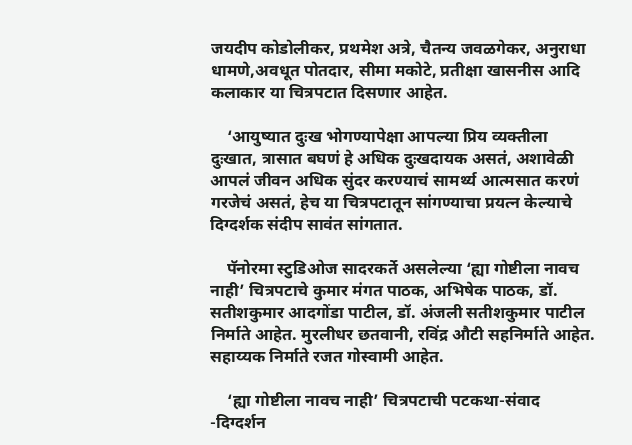जयदीप कोडोलीकर, प्रथमेश अत्रे, चैतन्य जवळगेकर, अनुराधा धामणे,अवधूत पोतदार, सीमा मकोटे, प्रतीक्षा खासनीस आदि कलाकार या चित्रपटात दिसणार आहेत.

    ‘आयुष्यात दुःख भोगण्यापेक्षा आपल्या प्रिय व्यक्तीला दुःखात, त्रासात बघणं हे अधिक दुःखदायक असतं, अशावेळी आपलं जीवन अधिक सुंदर करण्याचं सामर्थ्य आत्मसात करणं गरजेचं असतं, हेच या चित्रपटातून सांगण्याचा प्रयत्न केल्याचे दिग्दर्शक संदीप सावंत सांगतात.

    पॅनोरमा स्टुडिओज सादरकर्ते असलेल्या ‘ह्या गोष्टीला नावच नाही’ चित्रपटाचे कुमार मंगत पाठक, अभिषेक पाठक, डॉ. सतीशकुमार आदगोंडा पाटील, डॉ. अंजली सतीशकुमार पाटील  निर्माते आहेत. मुरलीधर छतवानी, रविंद्र औटी सहनिर्माते आहेत. सहाय्यक निर्माते रजत गोस्वामी आहेत.

    ‘ह्या गोष्टीला नावच नाही’ चित्रपटाची पटकथा-संवाद -दिग्दर्शन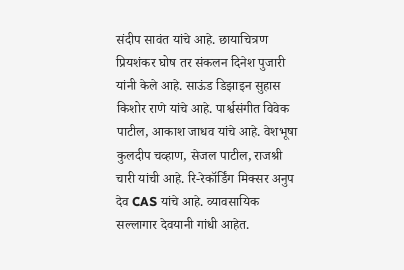संदीप सावंत यांचे आहे. छायाचित्रण प्रियशंकर घोष तर संकलन दिनेश पुजारी यांनी केले आहे. साऊंड डिझाइन सुहास किशोर राणे यांचे आहे. पार्श्वसंगीत विवेक पाटील, आकाश जाधव यांचे आहे. वेशभूषा कुलदीप चव्हाण, सेजल पाटील, राजश्री चारी यांची आहे. रि-रेकॉर्डिंग मिक्सर अनुप देव CAS यांचे आहे. व्यावसायिक सल्लागार देवयानी गांधी आहेत.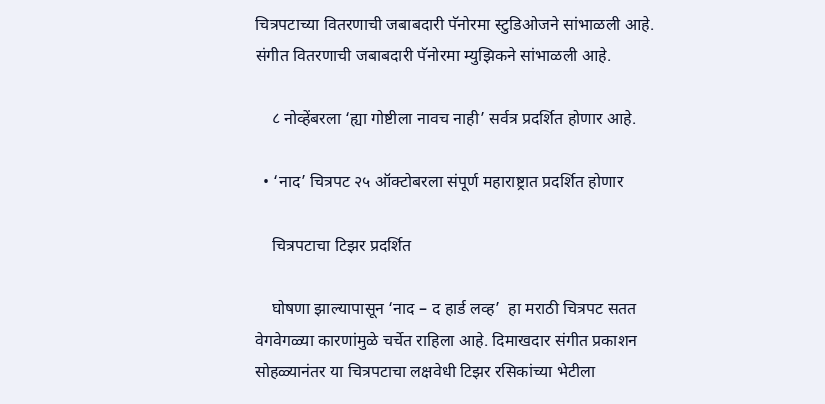चित्रपटाच्या वितरणाची जबाबदारी पॅनोरमा स्टुडिओजने सांभाळली आहे. संगीत वितरणाची जबाबदारी पॅनोरमा म्युझिकने सांभाळली आहे.

    ८ नोव्हेंबरला ‘ह्या गोष्टीला नावच नाही’ सर्वत्र प्रदर्शित होणार आहे.

  • ‘नाद’ चित्रपट २५ ऑक्टोबरला संपूर्ण महाराष्ट्रात प्रदर्शित होणार

    चित्रपटाचा टिझर प्रदर्शित

    घोषणा झाल्यापासून ‘नाद – द हार्ड लव्ह’  हा मराठी चित्रपट सतत वेगवेगळ्या कारणांमुळे चर्चेत राहिला आहे. दिमाखदार संगीत प्रकाशन सोहळ्यानंतर या चित्रपटाचा लक्षवेधी टिझर रसिकांच्या भेटीला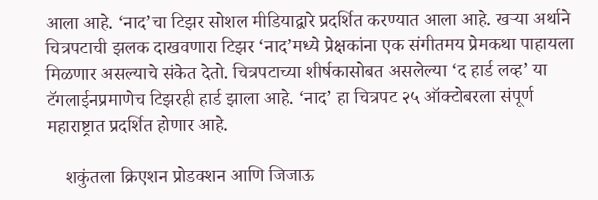आला आहे. ‘नाद’चा टिझर सोशल मीडियाद्वारे प्रदर्शित करण्यात आला आहे. खऱ्या अर्थाने चित्रपटाची झलक दाखवणारा टिझर ‘नाद’मध्ये प्रेक्षकांना एक संगीतमय प्रेमकथा पाहायला मिळणार असल्याचे संकेत देतो. चित्रपटाच्या शीर्षकासोबत असलेल्या ‘द हार्ड लव्ह’ या टॅगलाईनप्रमाणेच टिझरही हार्ड झाला आहे. ‘नाद’ हा चित्रपट २५ ऑक्टोबरला संपूर्ण महाराष्ट्रात प्रदर्शित होणार आहे.

    शकुंतला क्रिएशन प्रोडक्शन आणि जिजाऊ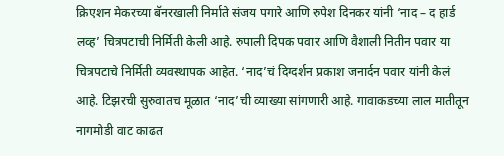क्रिएशन मेकरच्या बॅनरखाली निर्माते संजय पगारे आणि रुपेश दिनकर यांनी ‘नाद – द हार्ड लव्ह’ चित्रपटाची निर्मिती केली आहे. रुपाली दिपक पवार आणि वैशाली नितीन पवार या चित्रपटाचे निर्मिती व्यवस्थापक आहेत. ‘नाद’चं दिग्दर्शन प्रकाश जनार्दन पवार यांनी केलं आहे. टिझरची सुरुवातच मूळात ‘नाद’ची व्याख्या सांगणारी आहे. गावाकडच्या लाल मातीतून नागमोडी वाट काढत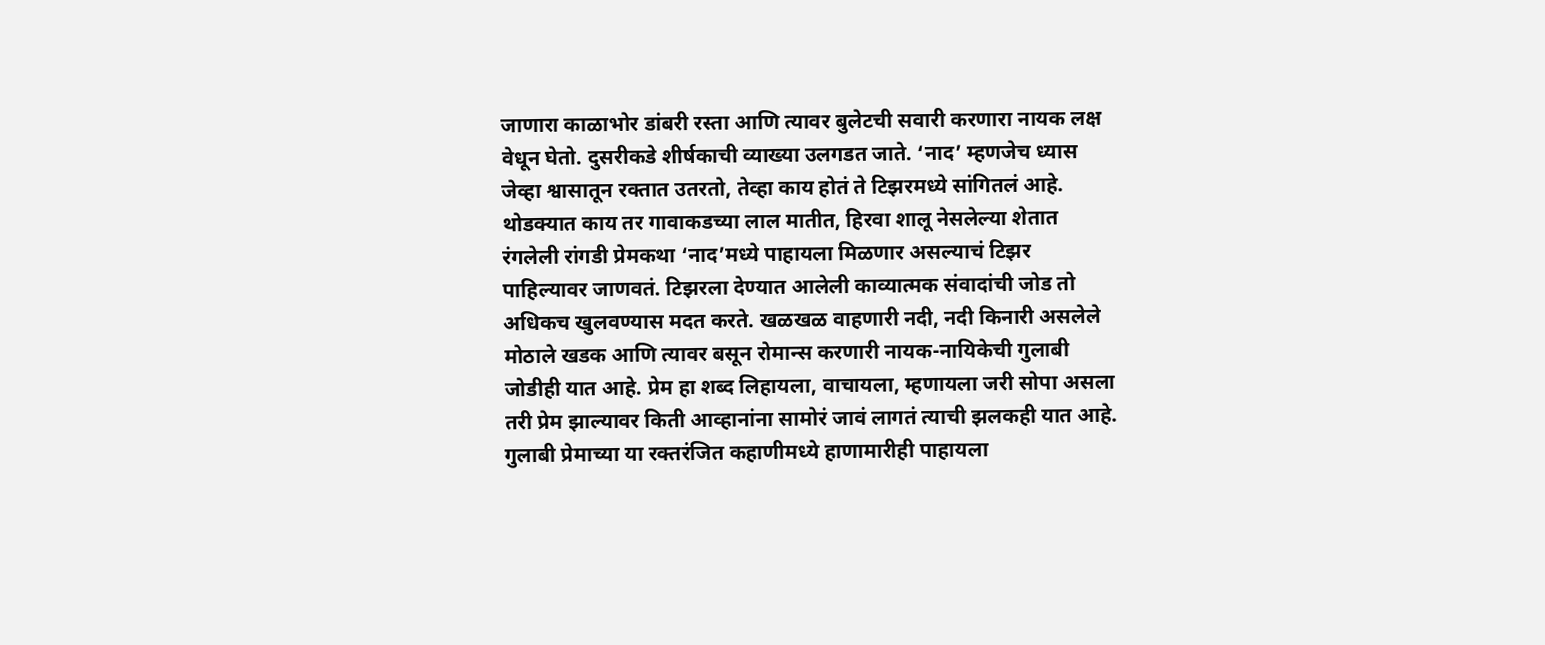जाणारा काळाभोर डांबरी रस्ता आणि त्यावर बुलेटची सवारी करणारा नायक लक्ष वेधून घेतो. दुसरीकडे शीर्षकाची व्याख्या उलगडत जाते. ‘नाद’ म्हणजेच ध्यास जेव्हा श्वासातून रक्तात उतरतो, तेव्हा काय होतं ते टिझरमध्ये सांगितलं आहे. थोडक्यात काय तर गावाकडच्या लाल मातीत, हिरवा शालू नेसलेल्या शेतात रंगलेली रांगडी प्रेमकथा ‘नाद’मध्ये पाहायला मिळणार असल्याचं टिझर पाहिल्यावर जाणवतं. टिझरला देण्यात आलेली काव्यात्मक संवादांची जोड तो अधिकच खुलवण्यास मदत करते. खळखळ वाहणारी नदी, नदी किनारी असलेले मोठाले खडक आणि त्यावर बसून रोमान्स करणारी नायक-नायिकेची गुलाबी जोडीही यात आहे. प्रेम हा शब्द लिहायला, वाचायला, म्हणायला जरी सोपा असला तरी प्रेम झाल्यावर किती आव्हानांना सामोरं जावं लागतं त्याची झलकही यात आहे. गुलाबी प्रेमाच्या या रक्तरंजित कहाणीमध्ये हाणामारीही पाहायला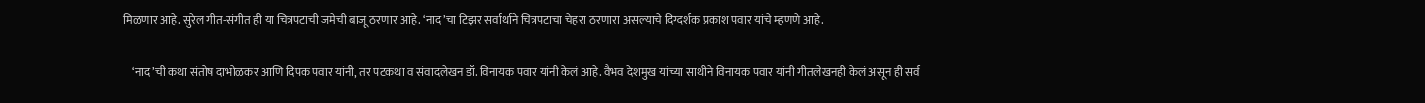मिळणार आहे. सुरेल गीत-संगीत ही या चित्रपटाची जमेची बाजू ठरणार आहे. ‘नाद’चा टिझर सर्वार्थाने चित्रपटाचा चेहरा ठरणारा असल्याचे दिग्दर्शक प्रकाश पवार यांचे म्हणणे आहे.

    ‘नाद’ची कथा संतोष दाभोळकर आणि दिपक पवार यांनी, तर पटकथा व संवादलेखन डॉ. विनायक पवार यांनी केलं आहे. वैभव देशमुख यांच्या साथीने विनायक पवार यांनी गीतलेखनही केलं असून ही सर्व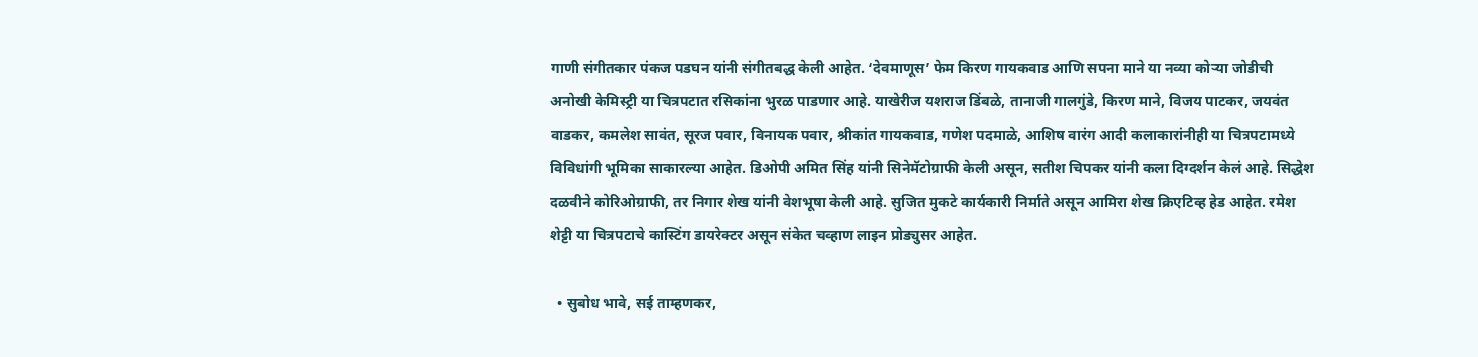गाणी संगीतकार पंकज पडघन यांनी संगीतबद्ध केली आहेत. ‘देवमाणूस’ फेम किरण गायकवाड आणि सपना माने या नव्या कोऱ्या जोडीची अनोखी केमिस्ट्री या चित्रपटात रसिकांना भुरळ पाडणार आहे. याखेरीज यशराज डिंबळे, तानाजी गालगुंडे, किरण माने, विजय पाटकर, जयवंत वाडकर, कमलेश सावंत, सूरज पवार, विनायक पवार, श्रीकांत गायकवाड, गणेश पदमाळे, आशिष वारंग आदी कलाकारांनीही या चित्रपटामध्ये विविधांगी भूमिका साकारल्या आहेत. डिओपी अमित सिंह यांनी सिनेमॅटोग्राफी केली असून, सतीश चिपकर यांनी कला दिग्दर्शन केलं आहे. सिद्धेश दळवीने कोरिओग्राफी, तर निगार शेख यांनी वेशभूषा केली आहे. सुजित मुकटे कार्यकारी निर्माते असून आमिरा शेख क्रिएटिव्ह हेड आहेत. रमेश शेट्टी या चित्रपटाचे कास्टिंग डायरेक्टर असून संकेत चव्हाण लाइन प्रोड्युसर आहेत.

  • सुबोध भावे, सई ताम्हणकर,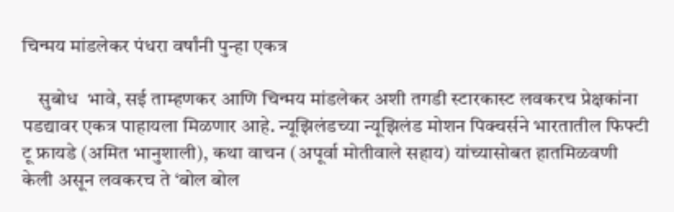चिन्मय मांडलेकर पंधरा वर्षांनी पुन्हा एकत्र

    सुबोध  भावे, सई ताम्हणकर आणि चिन्मय मांडलेकर अशी तगडी स्टारकास्ट लवकरच प्रेक्षकांना पडद्यावर एकत्र पाहायला मिळणार आहे. न्यूझिलंडच्या न्यूझिलंड मोशन पिक्चर्सने भारतातील फिफ्टी टू फ्रायडे (अमित भानुशाली), कथा वाचन (अपूर्वा मोतीवाले सहाय) यांच्यासोबत हातमिळवणी केली असून लवकरच ते ‘बोल बोल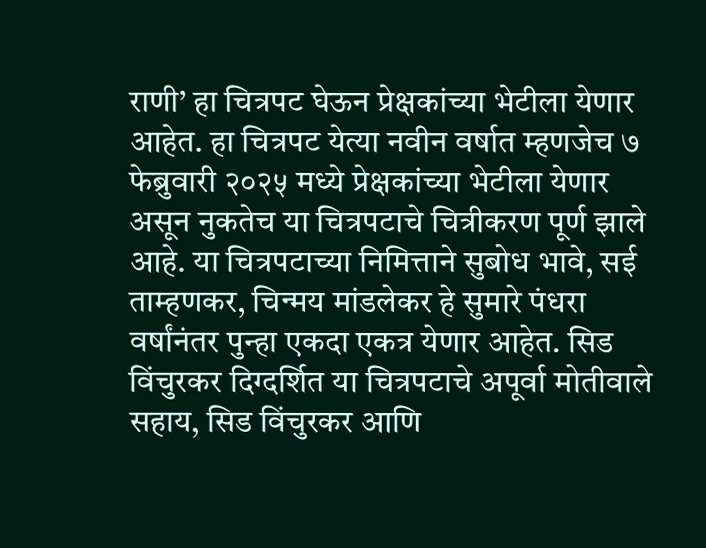राणी’ हा चित्रपट घेऊन प्रेक्षकांच्या भेटीला येणार आहेत. हा चित्रपट येत्या नवीन वर्षात म्हणजेच ७ फेब्रुवारी २०२५ मध्ये प्रेक्षकांच्या भेटीला येणार असून नुकतेच या चित्रपटाचे चित्रीकरण पूर्ण झाले आहे. या चित्रपटाच्या निमित्ताने सुबोध भावे, सई ताम्हणकर, चिन्मय मांडलेकर हे सुमारे पंधरा वर्षांनंतर पुन्हा एकदा एकत्र येणार आहेत. सिड विंचुरकर दिग्दर्शित या चित्रपटाचे अपूर्वा मोतीवाले सहाय, सिड विंचुरकर आणि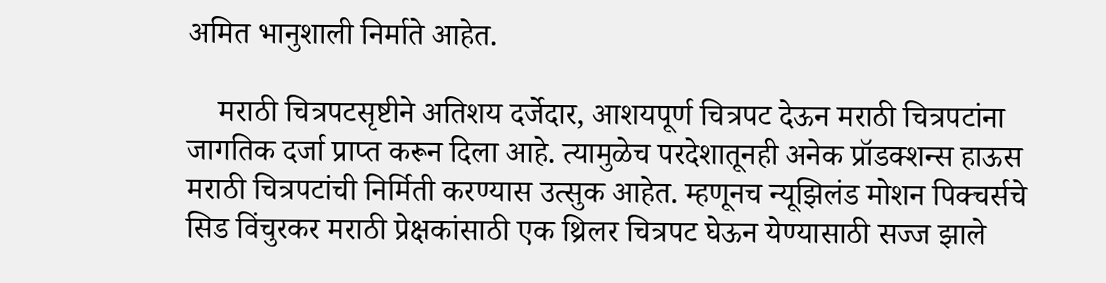अमित भानुशाली निर्माते आहेत.

    मराठी चित्रपटसृष्टीने अतिशय दर्जेदार, आशयपूर्ण चित्रपट देऊन मराठी चित्रपटांना जागतिक दर्जा प्राप्त करून दिला आहे. त्यामुळेच परदेशातूनही अनेक प्रॉडक्शन्स हाऊस मराठी चित्रपटांची निर्मिती करण्यास उत्सुक आहेत. म्हणूनच न्यूझिलंड मोशन पिक्चर्सचे सिड विंचुरकर मराठी प्रेक्षकांसाठी एक थ्रिलर चित्रपट घेऊन येण्यासाठी सज्ज झाले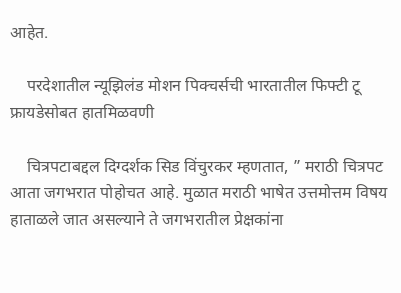आहेत.

    परदेशातील न्यूझिलंड मोशन पिक्चर्सची भारतातील फिफ्टी टू फ्रायडेसोबत हातमिळवणी

    चित्रपटाबद्दल दिग्दर्शक सिड विंचुरकर म्हणतात, ” मराठी चित्रपट आता जगभरात पोहोचत आहे. मुळात मराठी भाषेत उत्तमोत्तम विषय हाताळले जात असल्याने ते जगभरातील प्रेक्षकांना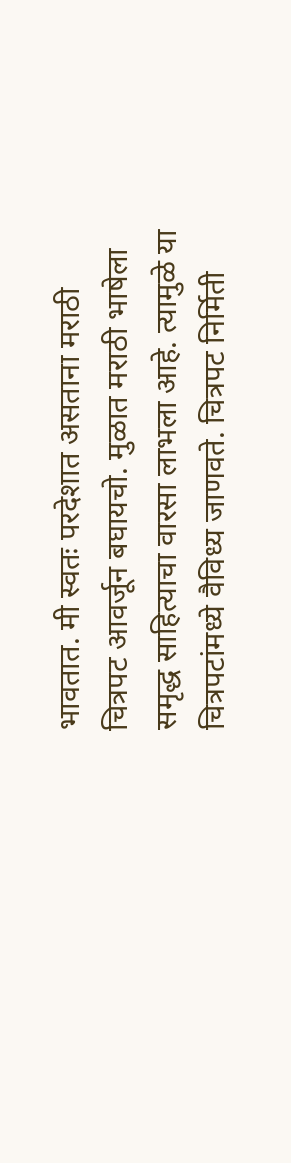भावतात. मी स्वतः परदेशात असताना मराठी चित्रपट आवर्जून बघायचो. मुळात मराठी भाषेला समृद्ध साहित्याचा वारसा लाभला आहे. त्यामुळे या चित्रपटांमध्ये वैविध्य जाणवते. चित्रपट निर्मिती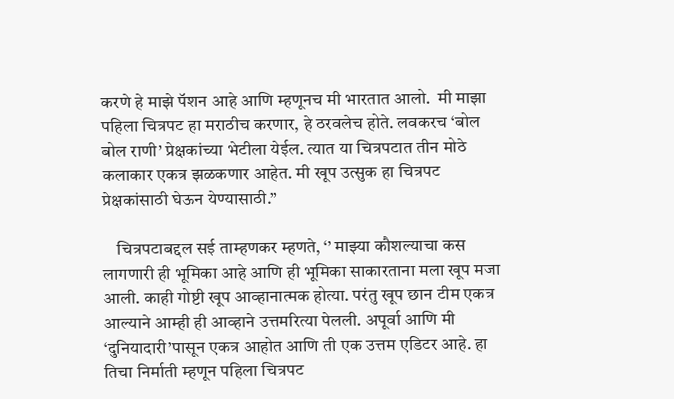करणे हे माझे पॅशन आहे आणि म्हणूनच मी भारतात आलो.  मी माझा पहिला चित्रपट हा मराठीच करणार, हे ठरवलेच होते. लवकरच ‘बोल बोल राणी’ प्रेक्षकांच्या भेटीला येईल. त्यात या चित्रपटात तीन मोठे कलाकार एकत्र झळकणार आहेत. मी खूप उत्सुक हा चित्रपट प्रेक्षकांसाठी घेऊन येण्यासाठी.”

    चित्रपटाबद्दल सई ताम्हणकर म्हणते, ‘’ माझ्या कौशल्याचा कस लागणारी ही भूमिका आहे आणि ही भूमिका साकारताना मला खूप मजा आली. काही गोष्टी खूप आव्हानात्मक होत्या. परंतु खूप छान टीम एकत्र आल्याने आम्ही ही आव्हाने उत्तमरित्या पेलली. अपूर्वा आणि मी ‘दुनियादारी’पासून एकत्र आहोत आणि ती एक उत्तम एडिटर आहे. हा तिचा निर्माती म्हणून पहिला चित्रपट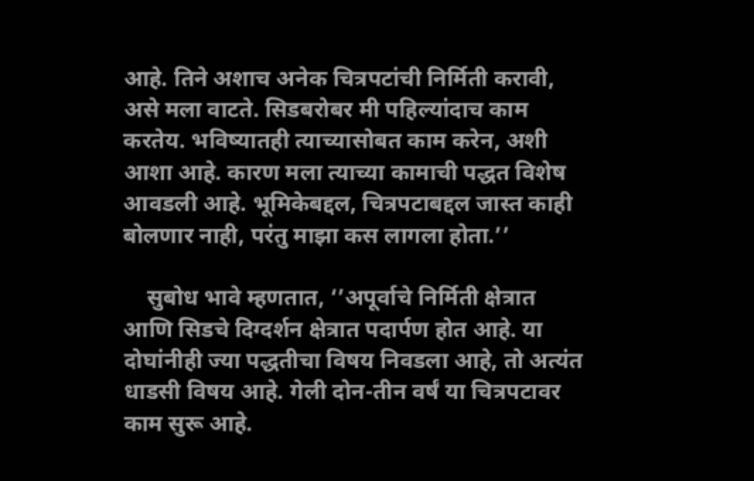आहे. तिने अशाच अनेक चित्रपटांची निर्मिती करावी, असे मला वाटते. सिडबरोबर मी पहिल्यांदाच काम करतेय. भविष्यातही त्याच्यासोबत काम करेन, अशी आशा आहे. कारण मला त्याच्या कामाची पद्धत विशेष आवडली आहे. भूमिकेबद्दल, चित्रपटाबद्दल जास्त काही बोलणार नाही, परंतु माझा कस लागला होता.’’

    सुबोध भावे म्हणतात, ‘’अपूर्वाचे निर्मिती क्षेत्रात आणि सिडचे दिग्दर्शन क्षेत्रात पदार्पण होत आहे. या दोघांनीही ज्या पद्धतीचा विषय निवडला आहे, तो अत्यंत धाडसी विषय आहे. गेली दोन-तीन वर्षं या चित्रपटावर काम सुरू आहे.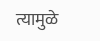त्यामुळे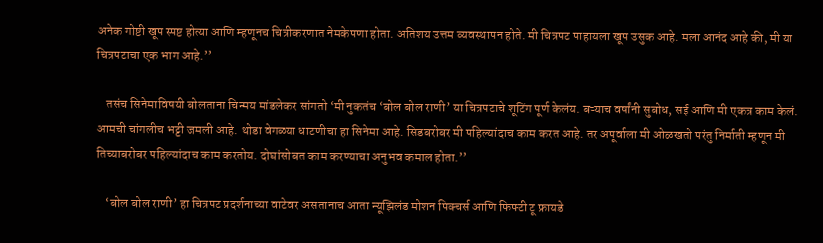अनेक गोष्टी खूप स्पष्ट होत्या आणि म्हणूनच चित्रीकरणात नेमकेपणा होता. अतिशय उत्तम व्यवस्थापन होते. मी चित्रपट पाहायला खूप उसुक आहे. मला आनंद आहे की, मी या चित्रपटाचा एक भाग आहे.’’

    तसंच सिनेमाविषयी बोलताना चिन्मय मांडलेकर सांगतो ‘मी नुकतंच ‘बोल बोल राणी’ या चित्रपटाचे शूटिंग पूर्ण केलंय. बऱ्याच वर्षांनी सुबोध, सई आणि मी एकत्र काम केलं. आमची चांगलीच भट्टी जमली आहे. थोडा वेगळ्या धाटणीचा हा सिनेमा आहे. सिडबरोबर मी पहिल्यांदाच काम करत आहे. तर अपूर्वाला मी ओळखतो परंतु निर्माती म्हणून मी तिच्याबरोबर पहिल्यांदाच काम करतोय. दोघांसोबत काम करण्याचा अनुभव कमाल होता.’’

    ‘बोल बोल राणी’ हा चित्रपट प्रदर्शनाच्या वाटेवर असतानाच आता न्यूझिलंड मोशन पिक्चर्स आणि फिफ्टी टू फ्रायडे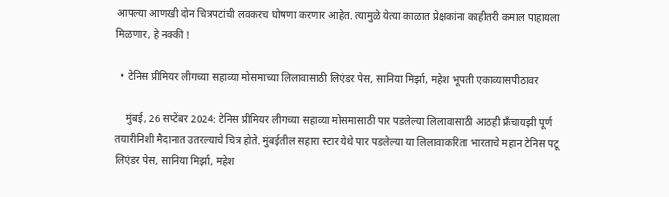आपल्या आणखी दोन चित्रपटांची लवकरच घोषणा करणार आहेत. त्यामुळे येत्या काळात प्रेक्षकांना काहीतरी कमाल पाहायला मिळणार, हे नक्की !

  • टेनिस प्रीमियर लीगच्या सहाव्या मोसमाच्या लिलावासाठी लिएंडर पेस, सानिया मिर्झा, महेश भूपती एकाव्यासपीठावर

    मुंबई, 26 सप्टेंबर 2024: टेनिस प्रीमियर लीगच्या सहाव्या मोसमासाठी पार पडलेल्या लिलावासाठी आठही फ्रँचायझी पूर्ण तयारीनिशी मैदानात उतरल्याचे चित्र होते. मुंबईतील सहारा स्टार येथे पार पडलेल्या या लिलावाकरिता भारताचे महान टेनिस पटू लिएंडर पेस, सानिया मिर्झा, महेश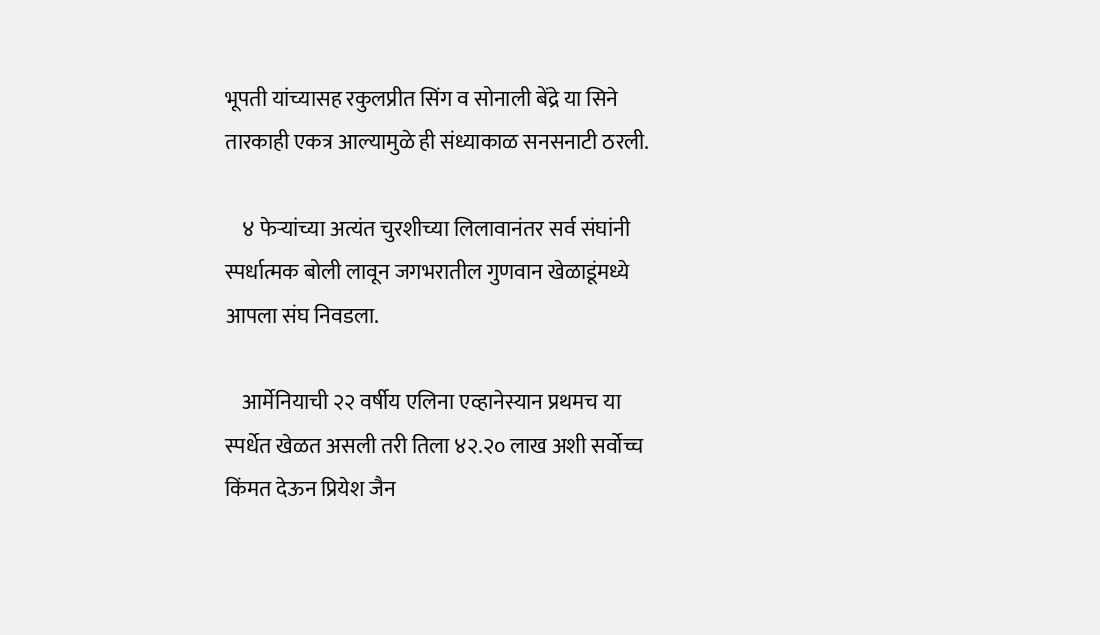भूपती यांच्यासह रकुलप्रीत सिंग व सोनाली बेंद्रे या सिने तारकाही एकत्र आल्यामुळे ही संध्याकाळ सनसनाटी ठरली.

    ४ फेऱ्यांच्या अत्यंत चुरशीच्या लिलावानंतर सर्व संघांनी स्पर्धात्मक बोली लावून जगभरातील गुणवान खेळाडूंमध्ये आपला संघ निवडला.

    आर्मेनियाची २२ वर्षीय एलिना एव्हानेस्यान प्रथमच या स्पर्धेत खेळत असली तरी तिला ४२.२० लाख अशी सर्वोच्च किंमत देऊन प्रियेश जैन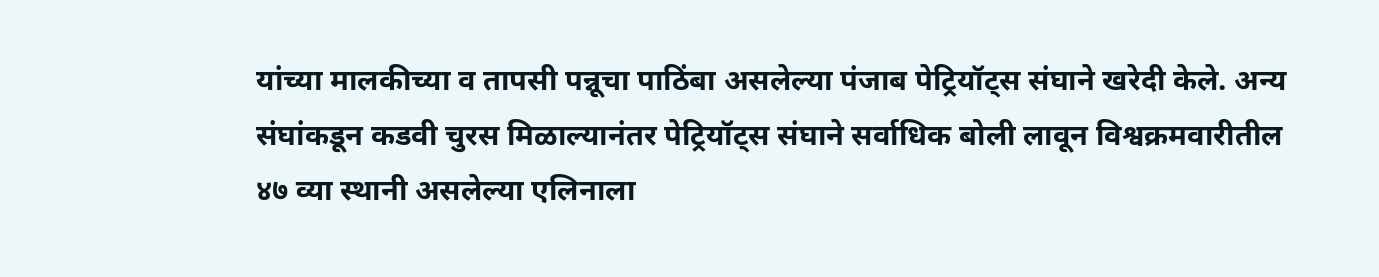यांच्या मालकीच्या व तापसी पन्नूचा पाठिंबा असलेल्या पंजाब पेट्रियॉट्स संघाने खरेदी केले. अन्य संघांकडून कडवी चुरस मिळाल्यानंतर पेट्रियॉट्स संघाने सर्वाधिक बोली लावून विश्वक्रमवारीतील ४७ व्या स्थानी असलेल्या एलिनाला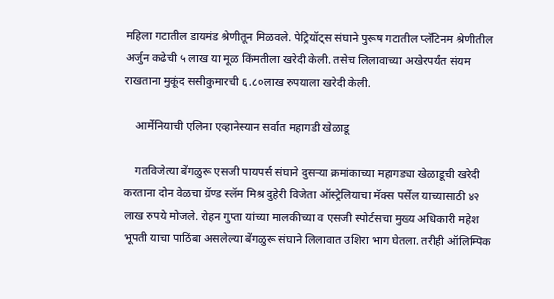महिला गटातील डायमंड श्रेणीतून मिळवले. पेट्रियॉट्स संघाने पुरूष गटातील प्लॅटिनम श्रेणीतील अर्जुन कढेची ५ लाख या मूळ किंमतीला खरेदी केली. तसेच लिलावाच्या अखेरपर्यंत संयम राखताना मुकूंद ससीकुमारची ६.८०लाख रुपयाला खरेदी केली.

    आर्मेनियाची एलिना एव्हानेस्यान सर्वात महागडी खेळाडू

    गतविजेत्या बेंगळुरू एसजी पायपर्स संघाने दुसऱ्या क्रमांकाच्या महागड्या खेळाडूची खरेदी करताना दोन वेळचा ग्रॅण्ड स्लॅम मिश्र दुहेरी विजेता ऑस्ट्रेलियाचा मॅक्स पर्सेल याच्यासाठी ४२ लाख रुपये मोजले. रोहन गुप्ता यांच्या मालकीच्या व एसजी स्पोर्टसचा मुख्य अधिकारी महेश भूपती याचा पाठिंबा असलेल्या बेंगळुरू संघाने लिलावात उशिरा भाग घेतला. तरीही ऑलिम्पिक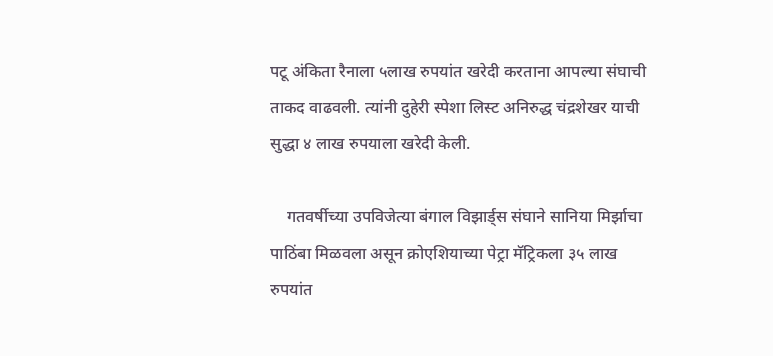पटू अंकिता रैनाला ५लाख रुपयांत खरेदी करताना आपल्या संघाची ताकद वाढवली. त्यांनी दुहेरी स्पेशा लिस्ट अनिरुद्ध चंद्रशेखर याची सुद्धा ४ लाख रुपयाला खरेदी केली.

    गतवर्षीच्या उपविजेत्या बंगाल विझार्ड्स संघाने सानिया मिर्झाचा पाठिंबा मिळवला असून क्रोएशियाच्या पेट्रा मॅट्रिकला ३५ लाख रुपयांत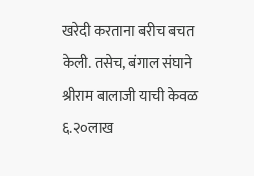खरेदी करताना बरीच बचत केली. तसेच, बंगाल संघाने श्रीराम बालाजी याची केवळ ६.२०लाख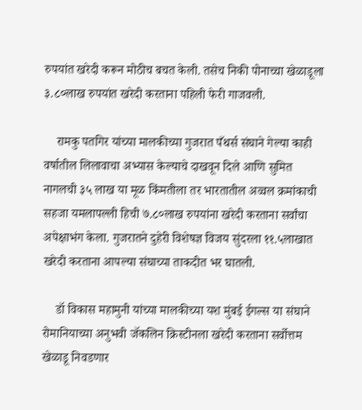रुपयांत खरेदी करून मोठीच बचत केली. तसेच निकी पोनाच्चा खेळाडूला ३.८०लाख रुपयांत खरेदी करताना पहिली फेरी गाजवली.

    रामकु पतगिर यांच्या मालकीच्या गुजरात पँथर्स संघाने गेल्या काही वर्षातील लिलावाचा अभ्यास केल्याचे दाखवून दिले आणि सुमित नागलची ३५ लाख या मूळ किंमतीला तर भारतातील अव्वल क्रमांकाची सहजा यमलापल्ली हिची ७.८०लाख रुपयांना खरेदी करताना सर्वांचा अपेक्षाभंग केला. गुजरातने दुहेरी विशेषज्ञ विजय सुंदरला ११.५लाखात खरेदी करताना आपल्या संघाच्या ताकदीत भर घातली.

    डॉ विकास महामुनी यांच्या मालकीच्या यश मुंबई ईगल्स या संघाने रोमानियाच्या अनुभवी जॅकलिन क्रिस्टीनला खरेदी करताना सर्वोत्तम खेळाडू निवडणार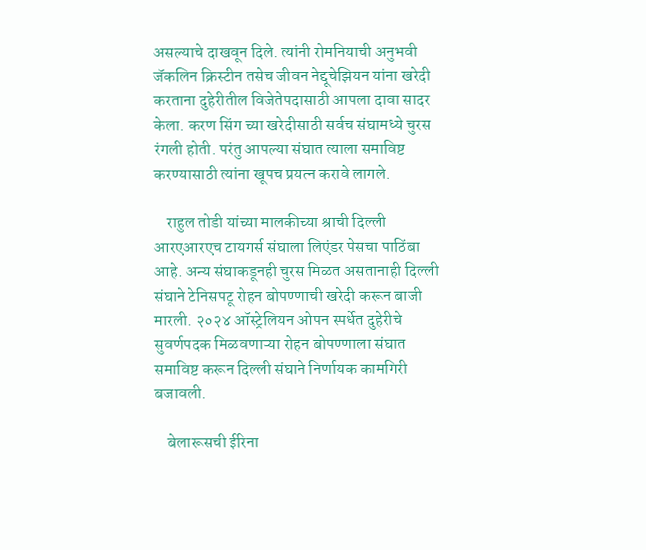असल्याचे दाखवून दिले. त्यांनी रोमनियाची अनुभवी जॅकलिन क्रिस्टीन तसेच जीवन नेद्दूचेझियन यांना खरेदी करताना दुहेरीतील विजेतेपदासाठी आपला दावा सादर केला. करण सिंग च्या खरेदीसाठी सर्वच संघामध्ये चुरस रंगली होती. परंतु आपल्या संघात त्याला समाविष्ट करण्यासाठी त्यांना खूपच प्रयत्न करावे लागले.

    राहुल तोडी यांच्या मालकीच्या श्राची दिल्ली आरएआरएच टायगर्स संघाला लिएंडर पेसचा पाठिंबा आहे. अन्य संघाकडूनही चुरस मिळत असतानाही दिल्ली संघाने टेनिसपटू रोहन बोपण्णाची खरेदी करून बाजी मारली. २०२४ ऑस्ट्रेलियन ओपन स्पर्धेत दुहेरीचे सुवर्णपदक मिळवणाऱ्या रोहन बोपण्णाला संघात समाविष्ट करून दिल्ली संघाने निर्णायक कामगिरी बजावली.

    बेलारूसची ईरिना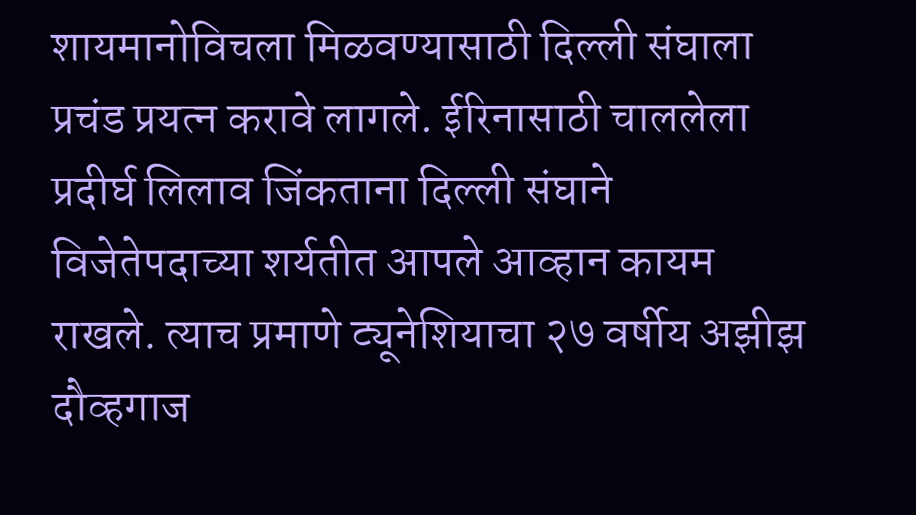शायमानोविचला मिळवण्यासाठी दिल्ली संघाला प्रचंड प्रयत्न करावे लागले. ईरिनासाठी चाललेला प्रदीर्घ लिलाव जिंकताना दिल्ली संघाने विजेतेपदाच्या शर्यतीत आपले आव्हान कायम राखले. त्याच प्रमाणे ट्यूनेशियाचा २७ वर्षीय अझीझ दौव्हगाज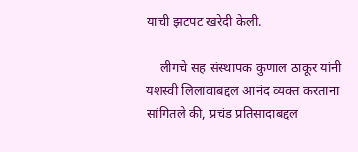याची झटपट खरेदी केली.

    लीगचे सह संस्थापक कुणाल ठाकूर यांनी यशस्वी लिलावाबद्दल आनंद व्यक्त करताना सांगितले की, प्रचंड प्रतिसादाबद्दल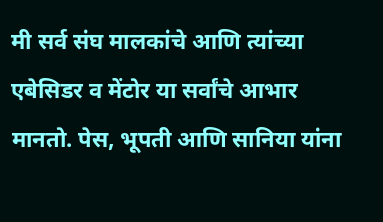मी सर्व संघ मालकांचे आणि त्यांच्या एबेसिडर व मेंटोर या सर्वांचे आभार मानतो. पेस, भूपती आणि सानिया यांना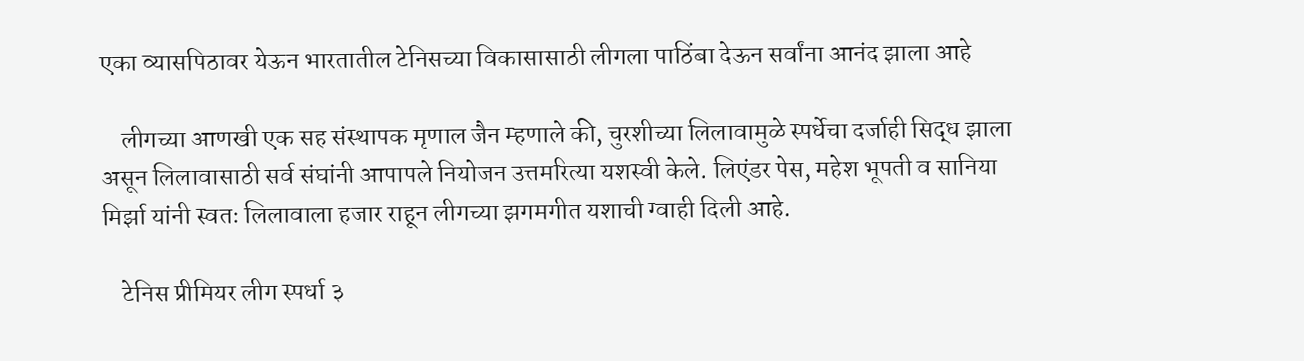एका व्यासपिठावर येऊन भारतातील टेनिसच्या विकासासाठी लीगला पाठिंबा देऊन सर्वांना आनंद झाला आहे

    लीगच्या आणखी एक सह संस्थापक मृणाल जैन म्हणाले की, चुरशीच्या लिलावामुळे स्पर्धेचा दर्जाही सिद्ध झाला असून लिलावासाठी सर्व संघांनी आपापले नियोजन उत्तमरित्या यशस्वी केले. लिएंडर पेस, महेश भूपती व सानिया मिर्झा यांनी स्वतः लिलावाला हजार राहून लीगच्या झगमगीत यशाची ग्वाही दिली आहे.

    टेनिस प्रीमियर लीग स्पर्धा ३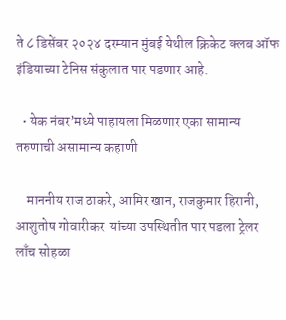ते ८ डिसेंबर २०२४ दरम्यान मुंबई येथील क्रिकेट क्लब ऑफ इंडियाच्या टेनिस संकुलात पार पडणार आहे.

  • येक नंबर’मध्ये पाहायला मिळणार एका सामान्य तरुणाची असामान्य कहाणी

    माननीय राज ठाकरे, आमिर खान, राजकुमार हिरानी, आशुतोष गोवारीकर  यांच्या उपस्थितीत पार पडला ट्रेलर लाँच सोहळा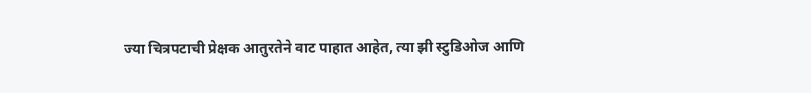ज्या चित्रपटाची प्रेक्षक आतुरतेने वाट पाहात आहेत, त्या झी स्टुडिओज आणि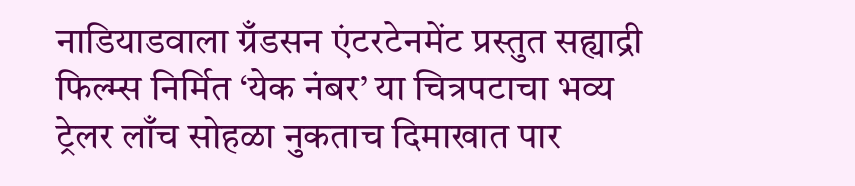नाडियाडवाला ग्रँडसन एंटरटेनमेंट प्रस्तुत सह्याद्री फिल्म्स निर्मित ‘येक नंबर’ या चित्रपटाचा भव्य ट्रेलर लाँच सोहळा नुकताच दिमाखात पार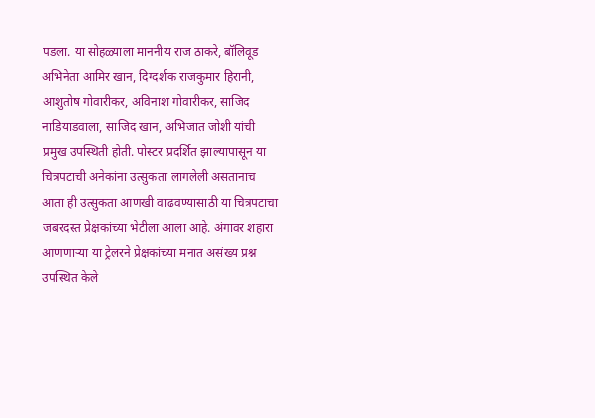पडला. या सोहळ्याला माननीय राज ठाकरे, बॉलिवूड अभिनेता आमिर खान, दिग्दर्शक राजकुमार हिरानी, आशुतोष गोवारीकर, अविनाश गोवारीकर, साजिद नाडियाडवाला, साजिद खान, अभिजात जोशी यांची प्रमुख उपस्थिती होती. पोस्टर प्रदर्शित झाल्यापासून या चित्रपटाची अनेकांना उत्सुकता लागलेली असतानाच आता ही उत्सुकता आणखी वाढवण्यासाठी या चित्रपटाचा जबरदस्त प्रेक्षकांच्या भेटीला आला आहे. अंगावर शहारा आणणाऱ्या या ट्रेलरने प्रेक्षकांच्या मनात असंख्य प्रश्न उपस्थित केले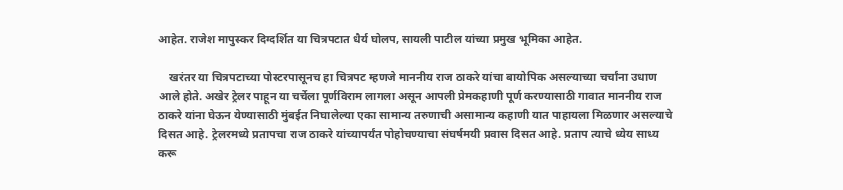आहेत. राजेश मापुस्कर दिग्दर्शित या चित्रपटात धैर्य घोलप, सायली पाटील यांच्या प्रमुख भूमिका आहेत.

    खरंतर या चित्रपटाच्या पोस्टरपासूनच हा चित्रपट म्हणजे माननीय राज ठाकरे यांचा बायोपिक असल्याच्या चर्चांना उधाण आले होते. अखेर ट्रेलर पाहून या चर्चेला पूर्णविराम लागला असून आपली प्रेमकहाणी पूर्ण करण्यासाठी गावात माननीय राज ठाकरे यांना घेऊन येण्यासाठी मुंबईत निघालेल्या एका सामान्य तरुणाची असामान्य कहाणी यात पाहायला मिळणार असल्याचे दिसत आहे. ट्रेलरमध्ये प्रतापचा राज ठाकरे यांच्यापर्यंत पोहोचण्याचा संघर्षमयी प्रवास दिसत आहे. प्रताप त्याचे ध्येय साध्य करू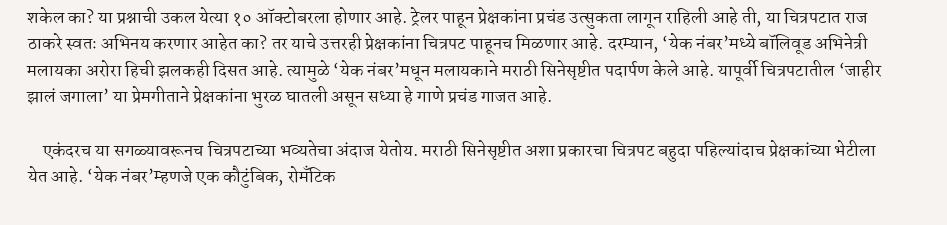शकेल का? या प्रश्नाची उकल येत्या १० ऑक्टोबरला होणार आहे. ट्रेलर पाहून प्रेक्षकांना प्रचंड उत्सुकता लागून राहिली आहे ती, या चित्रपटात राज ठाकरे स्वतः अभिनय करणार आहेत का? तर याचे उत्तरही प्रेक्षकांना चित्रपट पाहूनच मिळणार आहे. दरम्यान, ‘येक नंबर’मध्ये बॉलिवूड अभिनेत्री मलायका अरोरा हिची झलकही दिसत आहे. त्यामुळे ‘येक नंबर’मधून मलायकाने मराठी सिनेसृष्टीत पदार्पण केले आहे. यापूर्वी चित्रपटातील ‘जाहीर झालं जगाला’ या प्रेमगीताने प्रेक्षकांना भुरळ घातली असून सध्या हे गाणे प्रचंड गाजत आहे.

    एकंदरच या सगळ्यावरूनच चित्रपटाच्या भव्यतेचा अंदाज येतोय. मराठी सिनेसृष्टीत अशा प्रकारचा चित्रपट बहुदा पहिल्यांदाच प्रेक्षकांच्या भेटीला येत आहे. ‘येक नंबर’म्हणजे एक कौटुंबिक, रोमँटिक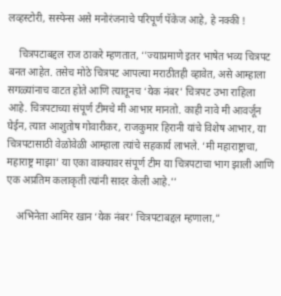लव्हस्टोरी, सस्पेन्स असे मनोरंजनाचे परिपूर्ण पॅकेज आहे, हे नक्की !

    चित्रपटाबद्दल राज ठाकरे म्हणतात, ‘’ज्याप्रमाणे इतर भाषेत भव्य चित्रपट बनत आहेत. तसेच मोठे चित्रपट आपल्या मराठीतही व्हावेत, असे आम्हाला सगळ्यांनाच वाटत होते आणि त्यातूनच ‘येक नंबर’ चित्रपट उभा राहिला आहे. चित्रपटाच्या संपूर्ण टीमचे मी आभार मानतो. काही नावे मी आवर्जून घेईन, त्यात आशुतोष गोवारीकर, राजकुमार हिरानी यांचे विशेष आभार, या चित्रपटासाठी वेळोवेळी आम्हाला त्यांचे सहकार्य लाभले. ‘मी महाराष्ट्राचा, महाराष्ट्र माझा’ या एका वाक्यावर संपूर्ण टीम या चित्रपटाचा भाग झाली आणि एक अप्रतिम कलाकृती त्यांनी सादर केली आहे.’’

    अभिनेता आमिर खान ‘येक नंबर’ चित्रपटाबद्दल म्हणाला,”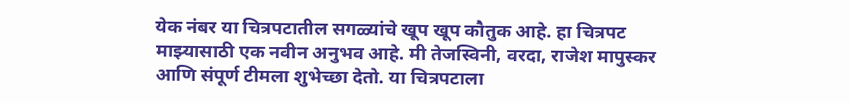येक नंबर या चित्रपटातील सगळ्यांचे खूप खूप कौतुक आहे. हा चित्रपट माझ्यासाठी एक नवीन अनुभव आहे. मी तेजस्विनी, वरदा, राजेश मापुस्कर आणि संपूर्ण टीमला शुभेच्छा देतो. या चित्रपटाला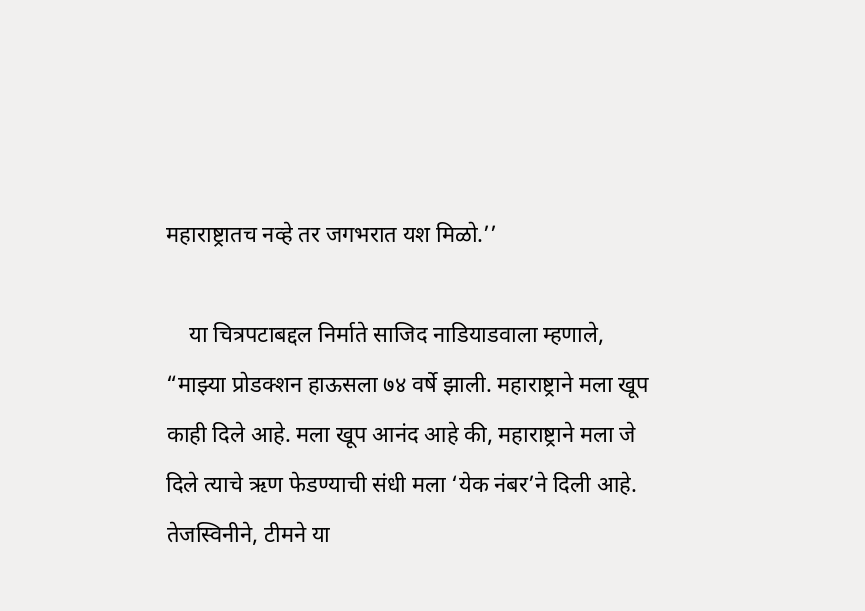महाराष्ट्रातच नव्हे तर जगभरात यश मिळो.’’

    या चित्रपटाबद्दल निर्माते साजिद नाडियाडवाला म्हणाले, “माझ्या प्रोडक्शन हाऊसला ७४ वर्षे झाली. महाराष्ट्राने मला खूप काही दिले आहे. मला खूप आनंद आहे की, महाराष्ट्राने मला जे दिले त्याचे ऋण फेडण्याची संधी मला ‘येक नंबर’ने दिली आहे. तेजस्विनीने, टीमने या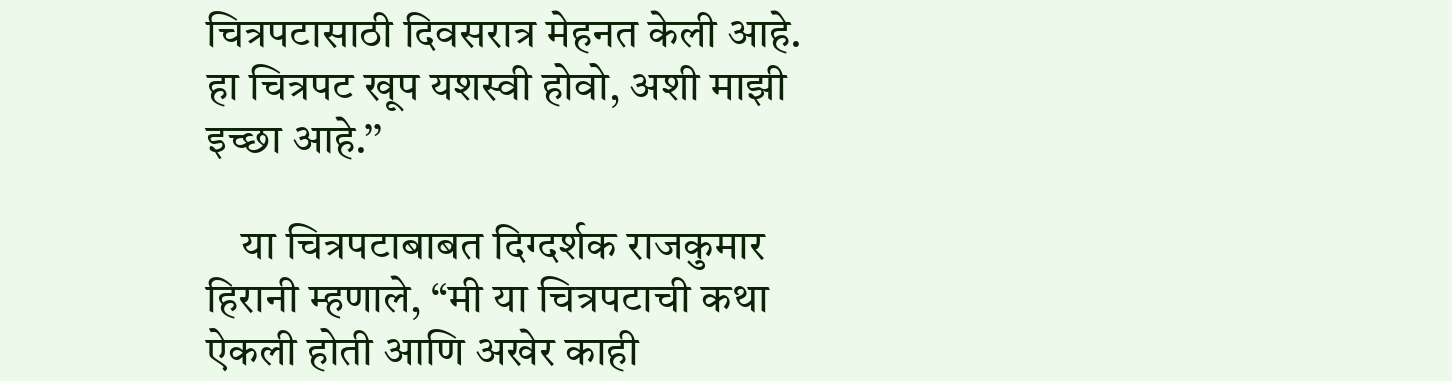चित्रपटासाठी दिवसरात्र मेहनत केली आहे. हा चित्रपट खूप यशस्वी होवो, अशी माझी इच्छा आहे.’’

    या चित्रपटाबाबत दिग्दर्शक राजकुमार हिरानी म्हणाले, “मी या चित्रपटाची कथा ऐकली होती आणि अखेर काही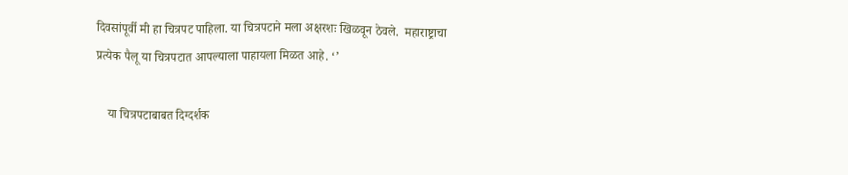दिवसांपूर्वी मी हा चित्रपट पाहिला. या चित्रपटाने मला अक्षरशः खिळवून ठेवले.  महाराष्ट्राचा प्रत्येक पैलू या चित्रपटात आपल्याला पाहायला मिळत आहे. ‘’

    या चित्रपटाबाबत दिग्दर्शक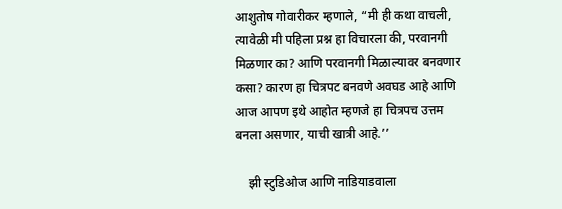आशुतोष गोवारीकर म्हणाले, “मी ही कथा वाचली, त्यावेळी मी पहिला प्रश्न हा विचारला की, परवानगी मिळणार का? आणि परवानगी मिळाल्यावर बनवणार कसा? कारण हा चित्रपट बनवणे अवघड आहे आणि आज आपण इथे आहोत म्हणजे हा चित्रपच उत्तम बनला असणार, याची खात्री आहे.’’

    झी स्टुडिओज आणि नाडियाडवाला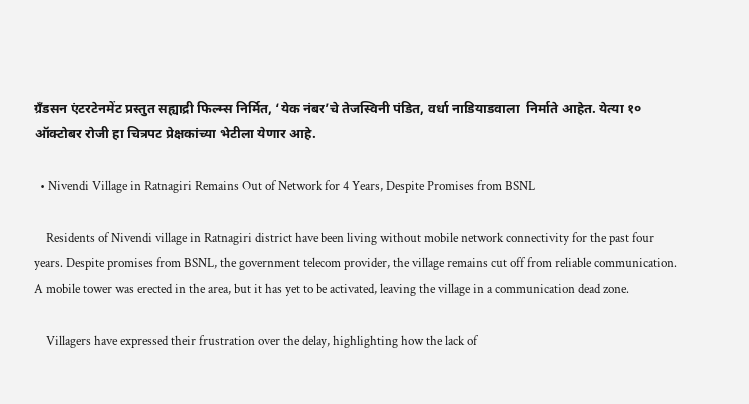ग्रँडसन एंटरटेनमेंट प्रस्तुत सह्याद्री फिल्म्स निर्मित, ‘येक नंबर’चे तेजस्विनी पंडित, वर्धा नाडियाडवाला  निर्माते आहेत. येत्या १० ऑक्टोबर रोजी हा चित्रपट प्रेक्षकांच्या भेटीला येणार आहे.

  • Nivendi Village in Ratnagiri Remains Out of Network for 4 Years, Despite Promises from BSNL

    Residents of Nivendi village in Ratnagiri district have been living without mobile network connectivity for the past four years. Despite promises from BSNL, the government telecom provider, the village remains cut off from reliable communication. A mobile tower was erected in the area, but it has yet to be activated, leaving the village in a communication dead zone.

    Villagers have expressed their frustration over the delay, highlighting how the lack of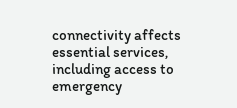connectivity affects essential services, including access to emergency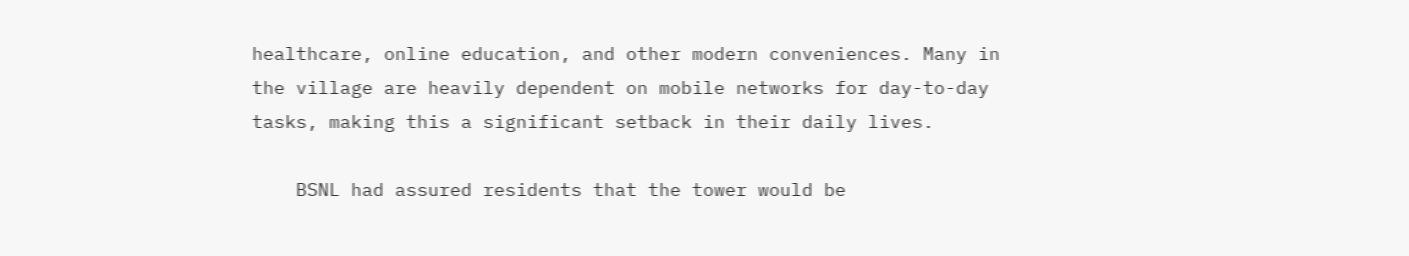healthcare, online education, and other modern conveniences. Many in the village are heavily dependent on mobile networks for day-to-day tasks, making this a significant setback in their daily lives.

    BSNL had assured residents that the tower would be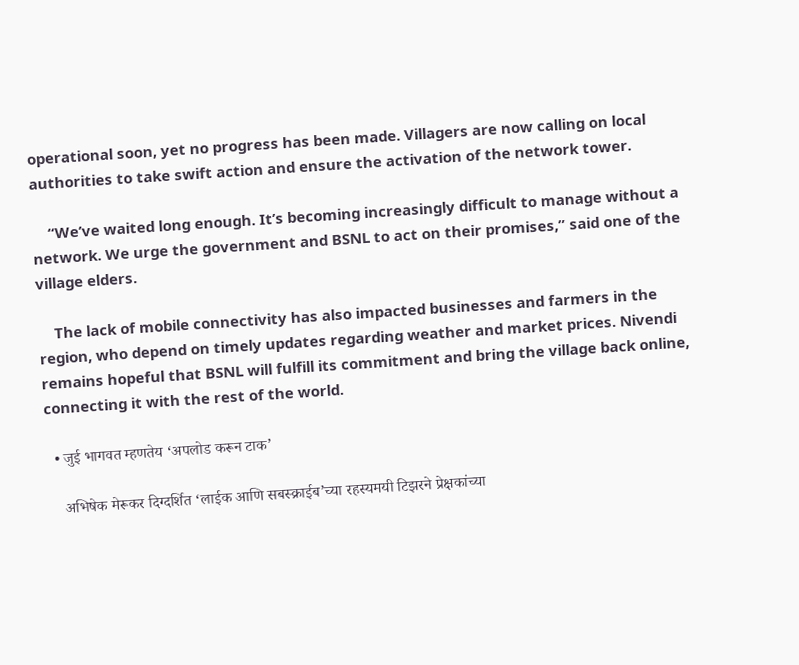operational soon, yet no progress has been made. Villagers are now calling on local authorities to take swift action and ensure the activation of the network tower.

    “We’ve waited long enough. It’s becoming increasingly difficult to manage without a network. We urge the government and BSNL to act on their promises,” said one of the village elders.

    The lack of mobile connectivity has also impacted businesses and farmers in the region, who depend on timely updates regarding weather and market prices. Nivendi remains hopeful that BSNL will fulfill its commitment and bring the village back online, connecting it with the rest of the world.

  • जुई भागवत म्हणतेय ‘अपलोड करून टाक’

    अभिषेक मेरूकर दिग्दर्शित ‘लाईक आणि सबस्क्राईब’च्या रहस्यमयी टिझरने प्रेक्षकांच्या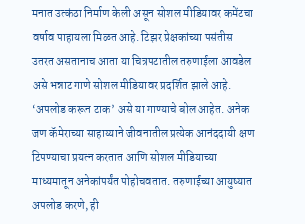मनात उत्कंठा निर्माण केली असून सोशल मीडियावर कमेंटचा वर्षाव पाहायला मिळत आहे. टिझर प्रेक्षकांच्या पसंतीस उतरत असतानाच आता या चित्रपटातील तरुणाईला आवडेल असे भन्नाट गाणे सोशल मीडियावर प्रदर्शित झाले आहे. ‘अपलोड करून टाक’ असे या गाण्याचे बोल आहेत. अनेक जण कॅमेराच्या साहाय्याने जीवनातील प्रत्येक आनंददायी क्षण टिपण्याचा प्रयत्न करतात आणि सोशल मीडियाच्या माध्यमातून अनेकांपर्यंत पोहोचवतात. तरुणाईच्या आयुष्यात अपलोड करणे, ही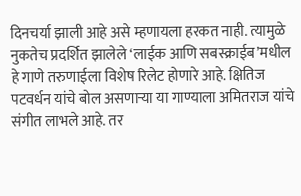दिनचर्या झाली आहे असे म्हणायला हरकत नाही. त्यामुळे नुकतेच प्रदर्शित झालेले ‘लाईक आणि सबस्क्राईब’मधील हे गाणे तरुणाईला विशेष रिलेट होणारे आहे. क्षितिज पटवर्धन यांचे बोल असणाऱ्या या गाण्याला अमितराज यांचे संगीत लाभले आहे. तर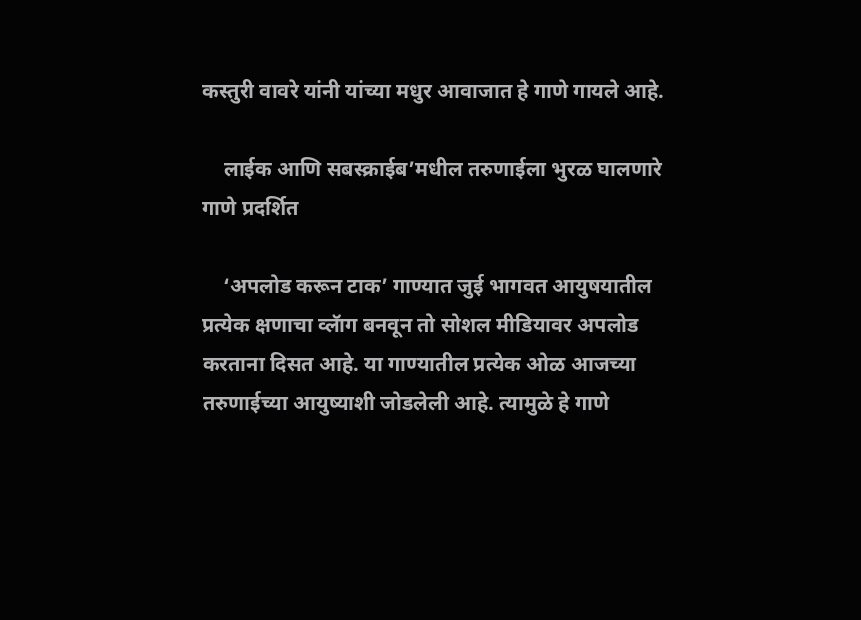कस्तुरी वावरे यांनी यांच्या मधुर आवाजात हे गाणे गायले आहे.

    लाईक आणि सबस्क्राईब’मधील तरुणाईला भुरळ घालणारे गाणे प्रदर्शित

    ‘अपलोड करून टाक’ गाण्यात जुई भागवत आयुषयातील प्रत्येक क्षणाचा व्लॅाग बनवून तो सोशल मीडियावर अपलोड करताना दिसत आहे. या गाण्यातील प्रत्येक ओळ आजच्या तरुणाईच्या आयुष्याशी जोडलेली आहे. त्यामुळे हे गाणे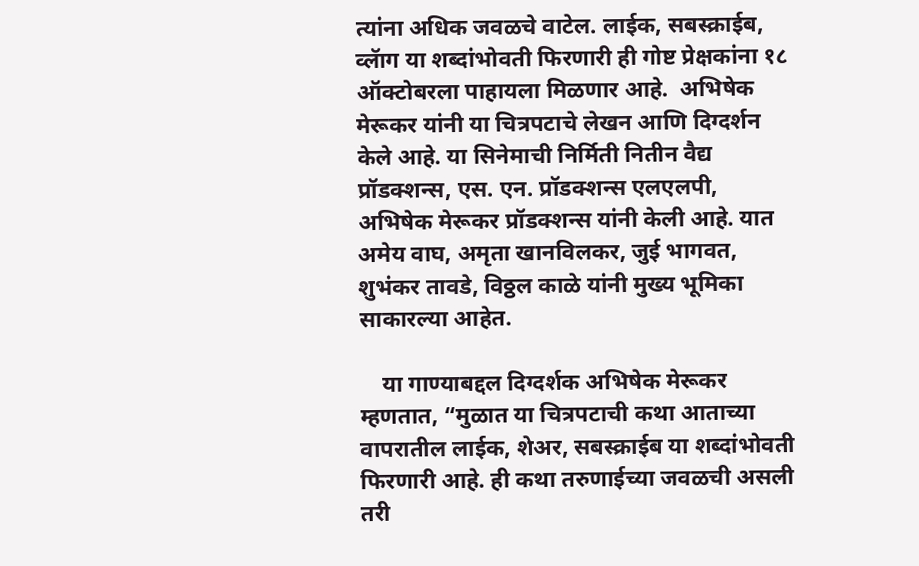त्यांना अधिक जवळचे वाटेल. लाईक, सबस्क्राईब, व्लॅाग या शब्दांभोवती फिरणारी ही गोष्ट प्रेक्षकांना १८ ऑक्टोबरला पाहायला मिळणार आहे.  अभिषेक मेरूकर यांनी या चित्रपटाचे लेखन आणि दिग्दर्शन केले आहे. या सिनेमाची निर्मिती नितीन वैद्य प्रॉडक्शन्स, एस. एन. प्रॉडक्शन्स एलएलपी, अभिषेक मेरूकर प्रॉडक्शन्स यांनी केली आहे. यात अमेय वाघ, अमृता खानविलकर, जुई भागवत, शुभंकर तावडे, विठ्ठल काळे यांनी मुख्य भूमिका साकारल्या आहेत.

    या गाण्याबद्दल दिग्दर्शक अभिषेक मेरूकर म्हणतात, “मुळात या चित्रपटाची कथा आताच्या वापरातील लाईक, शेअर, सबस्क्राईब या शब्दांभोवती फिरणारी आहे. ही कथा तरुणाईच्या जवळची असली तरी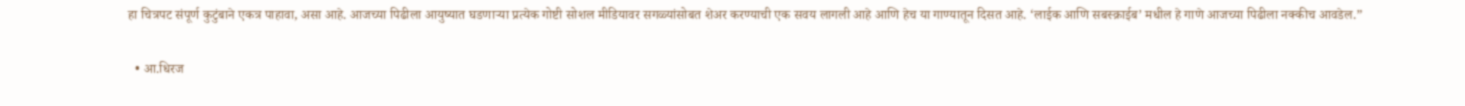हा चित्रपट संपूर्ण कुटुंबाने एकत्र पाहावा, असा आहे. आजच्या पिढीला आयुष्यात घडणाऱ्या प्रत्येक गोष्टी सोशल मीडियावर सगळ्यांसोबत शेअर करण्याची एक सवय लागली आहे आणि हेच या गाण्यातून दिसत आहे. ‘लाईक आणि सबस्क्राईब’ मधील हे गाणे आजच्या पिढीला नक्कीच आवडेल.”

  • आ.धिरज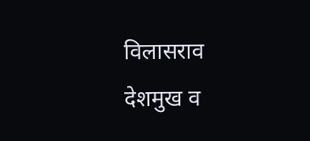विलासराव देशमुख व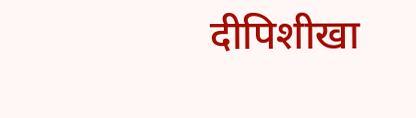दीपिशीखा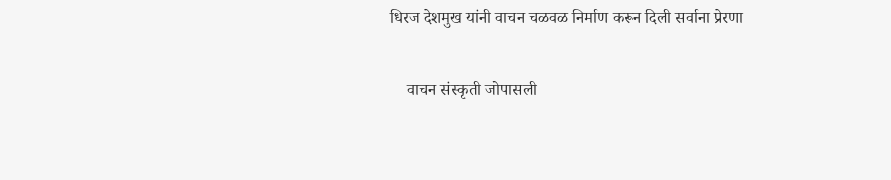धिरज देशमुख यांनी वाचन चळवळ निर्माण करून दिली सर्वाना प्रेरणा

    वाचन संस्कृती जोपासली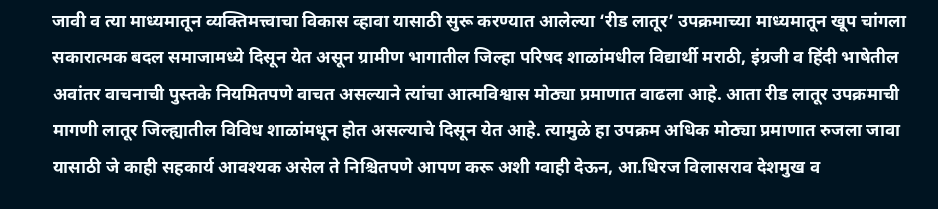जावी व त्या माध्यमातून व्यक्तिमत्त्वाचा विकास व्हावा यासाठी सुरू करण्यात आलेल्या ‘रीड लातूर’ उपक्रमाच्या माध्यमातून खूप चांगला सकारात्मक बदल समाजामध्ये दिसून येत असून ग्रामीण भागातील जिल्हा परिषद शाळांमधील विद्यार्थी मराठी, इंग्रजी व हिंदी भाषेतील अवांतर वाचनाची पुस्तके नियमितपणे वाचत असल्याने त्यांचा आत्मविश्वास मोठ्या प्रमाणात वाढला आहे. आता रीड लातूर उपक्रमाची मागणी लातूर जिल्ह्यातील विविध शाळांमधून होत असल्याचे दिसून येत आहे. त्यामुळे हा उपक्रम अधिक मोठ्या प्रमाणात रुजला जावा यासाठी जे काही सहकार्य आवश्यक असेल ते निश्चितपणे आपण करू अशी ग्वाही देऊन, आ.धिरज विलासराव देशमुख व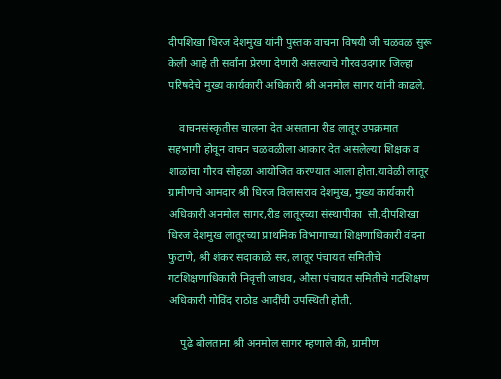दीपशिखा धिरज देशमुख यांनी पुस्तक वाचना विषयी जी चळवळ सुरू केली आहे ती सर्वांना प्रेरणा देणारी असल्याचे गौरवउदगार जिल्हा परिषदेचे मुख्य कार्यकारी अधिकारी श्री अनमोल सागर यांनी काढले.

    वाचनसंस्कृतीस चालना देत असताना रीड लातूर उपक्रमात सहभागी होवून वाचन चळवळीला आकार देत असलेल्या शिक्षक व शाळांचा गौरव सोहळा आयोजित करण्यात आला होता.यावेळी लातूर ग्रामीणचे आमदार श्री धिरज विलासराव देशमुख, मुख्य कार्यकारी अधिकारी अनमोल सागर,रीड लातूरच्या संस्थापीका  सौ.दीपशिखा धिरज देशमुख लातूरच्या प्राथमिक विभागाच्या शिक्षणाधिकारी वंदना फुटाणे, श्री शंकर सदाकाळे सर, लातूर पंचायत समितीचे गटशिक्षणाधिकारी निवृत्ती जाधव, औसा पंचायत समितीचे गटशिक्षण अधिकारी गोविंद राठोड आदींची उपस्थिती होती.

    पुढे बोलताना श्री अनमोल सागर म्हणाले की, ग्रामीण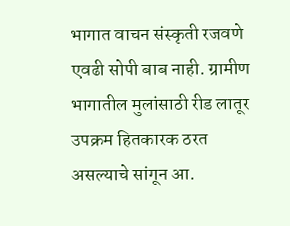भागात वाचन संस्कृती रजवणे एवढी सोपी बाब नाही. ग्रामीण भागातील मुलांसाठी रीड लातूर उपक्रम हितकारक ठरत असल्याचे सांगून आ.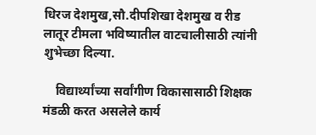धिरज देशमुख,सौ.दीपशिखा देशमुख व रीड लातूर टीमला भविष्यातील वाटचालीसाठी त्यांनी शुभेच्छा दिल्या.

    विद्यार्थ्यांच्या सर्वांगीण विकासासाठी शिक्षक मंडळी करत असलेले कार्य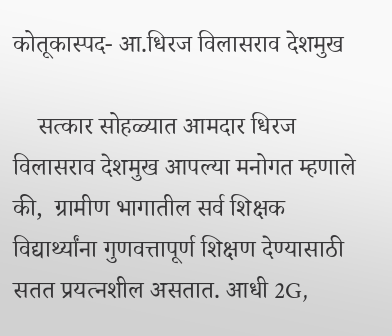कोतूकास्पद- आ.धिरज विलासराव देशमुख

    सत्कार सोहळ्यात आमदार धिरज विलासराव देशमुख आपल्या मनोगत म्हणाले की,  ग्रामीण भागातील सर्व शिक्षक विद्यार्थ्यांना गुणवत्तापूर्ण शिक्षण देण्यासाठी सतत प्रयत्नशील असतात. आधी 2G,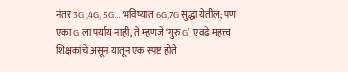नंतर 3G ,4G, 5G… भविष्यात 6G,7G सुद्धा येतील; पण एका G ला पर्याय नाही, ते म्हणजे ‘गुरु G’  एवढे महत्त्व शिक्षकांचे असून यातून एक स्पष्ट होते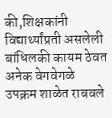की,शिक्षकांनी विद्यार्थ्यांप्रती असलेली बांधिलकी कायम ठेवत अनेक वेगवेगळे उपक्रम शाळेत राबवले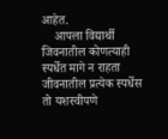आहेत.
    आपला विद्यार्थी जिवनातील कोणत्याही स्पर्धेत मागे न राहता जीवनातील प्रत्येक स्पर्धेस तो यशस्वीपणे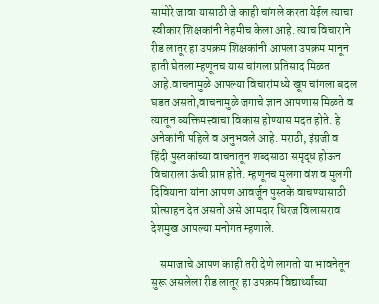सामोरे जावा यासाठी जे काही चांगले करता येईल त्याचा स्वीकार शिक्षकांनी नेहमीच केला आहे. त्याच विचाराने रीड लातूर हा उपक्रम शिक्षकांनी आपला उपक्रम मानून हाती घेतला म्हणूनच यास चांगला प्रतिसाद मिळत आहे.वाचनामुळे आपल्या विचारांमध्ये खूप चांगला बदल घडत असतो,वाचनामुळे जगाचे ज्ञान आपणास मिळते व त्यातून व्यक्तिमत्त्वाचा विकास होण्यास मदत होते. हे अनेकांनी पहिले व अनुभवले आहे. मराठी, इंग्रजी व हिंदी पुस्तकांच्या वाचनातून शब्दसाठा समृद्ध होऊन विचाराला ऊंची प्राप्त होते. म्हणूनच मुलगा वंश व मुलगी दिवियाना यांना आपण आवर्जून पुस्तके वाचण्यासाठी प्रोत्साहन देत असतो असे आमदार धिरज विलासराव देशमुख आपल्या मनोगत म्हणाले.

    समाजाचे आपण काही तरी देणे लागतो या भावनेतून सुरू असलेला रीड लातूर हा उपक्रम विद्यार्थ्यांच्या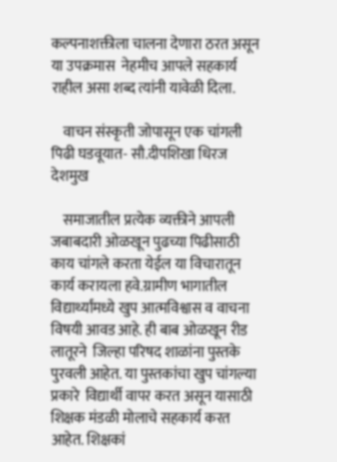कल्पनाशक्तीला चालना देणारा ठरत असून या उपक्रमास  नेहमीच आपले सहकार्य राहील असा शब्द त्यांनी यावेळी दिला.

    वाचन संस्कृती जोपासून एक चांगली पिढी घडवूयात- सौ.दीपशिखा धिरज देशमुख

    समाजातील प्रत्येक व्यक्तीने आपली जबाबदारी ओळखून पुढच्या पिढीसाठी काय चांगले करता येईल या विचारातून कार्य करायला हवे.ग्रामीण भागातील विद्यार्थ्यांमध्ये खुप आत्मविश्वास व वाचना विषयी आवड आहे. ही बाब ओळखून रीड लातूरने  जिल्हा परिषद शाळांना पुस्तके पुरवली आहेत. या पुस्तकांचा खुप चांगल्या प्रकारे  विद्यार्थी वापर करत असून यासाठी शिक्षक मंडळी मोलाचे सहकार्य करत आहेत. शिक्षकां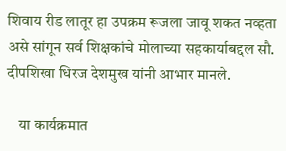शिवाय रीड लातूर हा उपक्रम रूजला जावू शकत नव्हता असे सांगून सर्व शिक्षकांचे मोलाच्या सहकार्याबद्दल सौ. दीपशिखा धिरज देशमुख यांनी आभार मानले.

    या कार्यक्रमात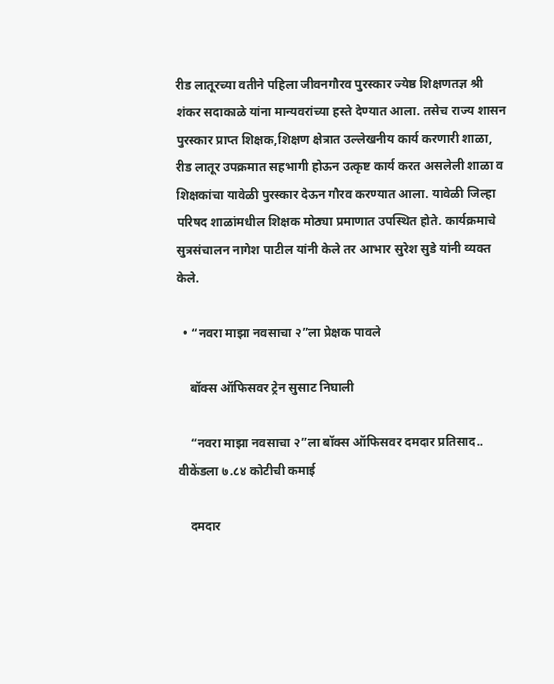रीड लातूरच्या वतीने पहिला जीवनगौरव पुरस्कार ज्येष्ठ शिक्षणतज्ञ श्री शंकर सदाकाळे यांना मान्यवरांच्या हस्ते देण्यात आला. तसेच राज्य शासन पुरस्कार प्राप्त शिक्षक,शिक्षण क्षेत्रात उल्लेखनीय कार्य करणारी शाळा, रीड लातूर उपक्रमात सहभागी होऊन उत्कृष्ट कार्य करत असलेली शाळा व शिक्षकांचा यावेळी पुरस्कार देऊन गौरव करण्यात आला. यावेळी जिल्हा परिषद शाळांमधील शिक्षक मोठ्या प्रमाणात उपस्थित होते. कार्यक्रमाचे सुत्रसंचालन नागेश पाटील यांनी केले तर आभार सुरेश सुडे यांनी व्यक्त केले.

  • “नवरा माझा नवसाचा २”ला प्रेक्षक पावले

    बॉक्स ऑफिसवर ट्रेन सुसाट निघाली

    “नवरा माझा नवसाचा २”ला बॉक्स ऑफिसवर दमदार प्रतिसाद.. वीकेंडला ७.८४ कोटीची कमाई

    दमदार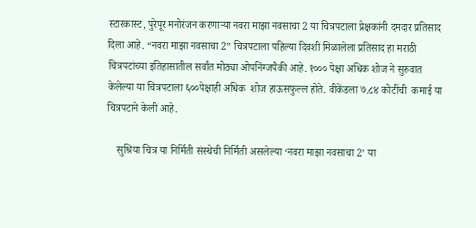स्टारकास्ट, पुरेपूर मनोरंजन करणाऱ्या नवरा माझा नवसाचा 2 या चित्रपटाला प्रेक्षकांनी दमदार प्रतिसाद दिला आहे. “नवरा माझा नवसाचा 2” चित्रपटाला पहिल्या दिवशी मिळालेला प्रतिसाद हा मराठी चित्रपटांच्या इतिहासातील सर्वांत मोठ्या ओपनिंग्जपैकी आहे. १००० पेक्षा अधिक शोज ने सुरुवात केलेल्या या चित्रपटाला ६००पेक्षाही अधिक  शोज हाऊसफुल्ल होते. वीकेंडला ७.८४ कोटींची  कमाई या चित्रपटाने केली आहे.

    सुश्रिया चित्र या निर्मिती संस्थेची निर्मिती असलेल्या ‘नवरा माझा नवसाचा 2’ या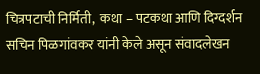चित्रपटाची निर्मिती,  कथा – पटकथा आणि दिग्दर्शन सचिन पिळगांवकर यांनी केले असून संवादलेखन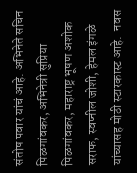संतोष पवार यांचं आहे. अभिनेते सचिन पिळगांवकर, अभिनेत्री सुप्रिया पिळगांवकर, महाराष्ट्र भूषण अशोक सराफ, स्वप्नील जोशी, हेमल इंगळे यांच्यासह मोठी स्टारकास्ट आहे.  नवस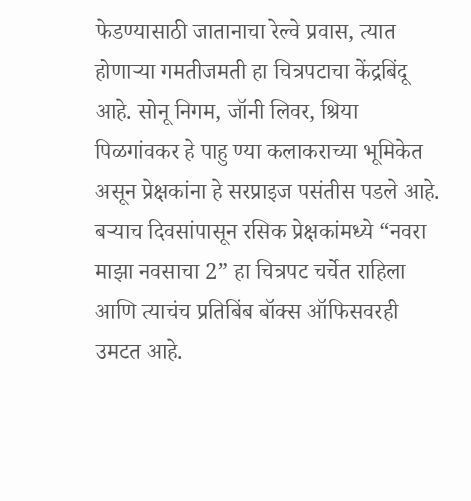फेडण्यासाठी जातानाचा रेल्वे प्रवास, त्यात होणाऱ्या गमतीजमती हा चित्रपटाचा केंद्रबिंदू आहे. सोनू निगम, जॉनी लिवर, श्रिया पिळगांवकर हे पाहु ण्या कलाकराच्या भूमिकेत असून प्रेक्षकांना हे सरप्राइज पसंतीस पडले आहे.  बऱ्याच दिवसांपासून रसिक प्रेक्षकांमध्ये “नवरा माझा नवसाचा 2” हा चित्रपट चर्चेत राहिला आणि त्याचंच प्रतिबिंब बॉक्स ऑफिसवरही उमटत आहे.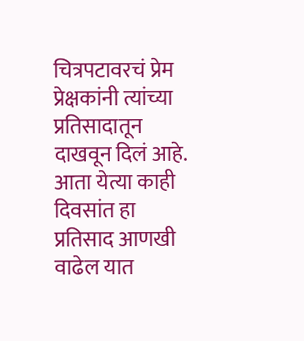चित्रपटावरचं प्रेम प्रेक्षकांनी त्यांच्या प्रतिसादातून दाखवून दिलं आहे. आता येत्या काही दिवसांत हा प्रतिसाद आणखी वाढेल यात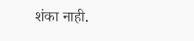शंका नाही.